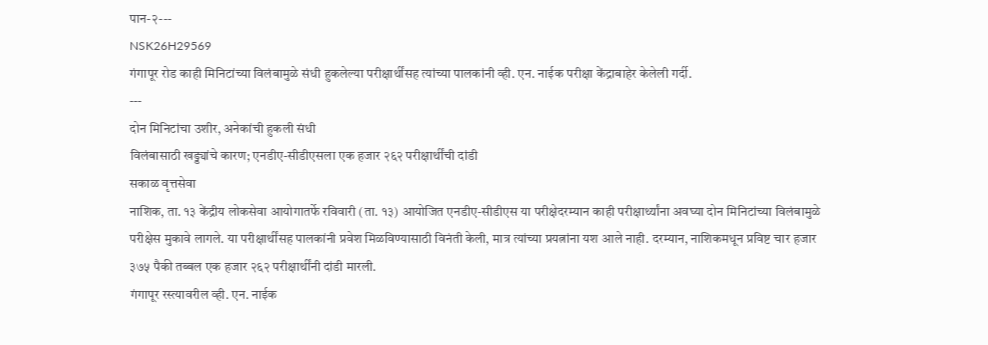पान-२---
NSK26H29569
गंगापूर रोड काही मिनिटांच्या विलंबामुळे संधी हुकलेल्या परीक्षार्थींसह त्यांच्या पालकांनी व्ही. एन. नाईक परीक्षा केंद्राबाहेर केलेली गर्दी.
---
दोन मिनिटांचा उशीर, अनेकांची हुकली संधी
विलंबासाठी खड्ड्यांचे कारण; एनडीए-सीडीएसला एक हजार २६२ परीक्षार्थींची दांडी
सकाळ वृत्तसेवा
नाशिक, ता. १३ केंद्रीय लोकसेवा आयोगातर्फे रविवारी (ता. १३) आयोजित एनडीए-सीडीएस या परीक्षेदरम्यान काही परीक्षार्थ्यांना अवघ्या दोन मिनिटांच्या विलंबामुळे परीक्षेस मुकावे लागले. या परीक्षार्थींसह पालकांनी प्रवेश मिळविण्यासाठी विनंती केली, मात्र त्यांच्या प्रयत्नांना यश आले नाही. दरम्यान, नाशिकमधून प्रविष्ट चार हजार ३७५ पैकी तब्बल एक हजार २६२ परीक्षार्थींनी दांडी मारली.
गंगापूर रस्त्यावरील व्ही. एन. नाईक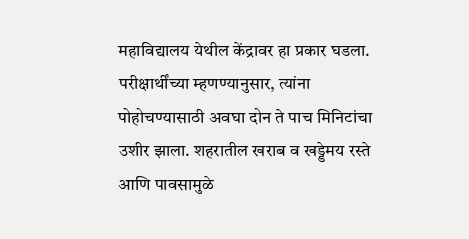महाविद्यालय येथील केंद्रावर हा प्रकार घडला. परीक्षार्थींच्या म्हणण्यानुसार, त्यांना पोहोचण्यासाठी अवघा दोन ते पाच मिनिटांचा उशीर झाला. शहरातील खराब व खड्डेमय रस्ते आणि पावसामुळे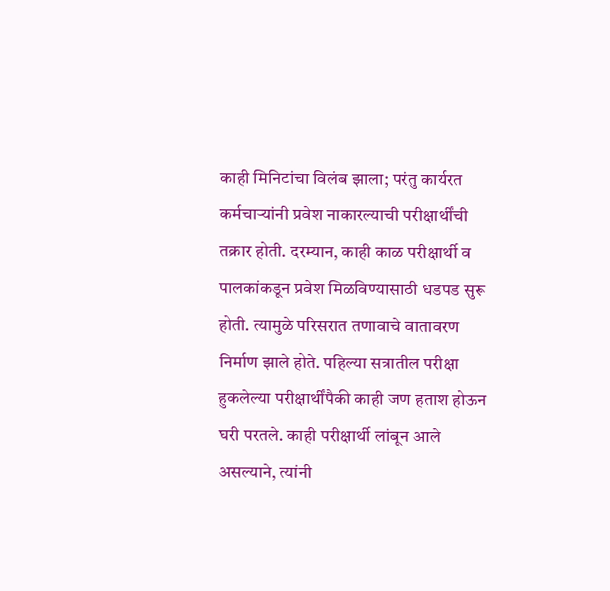काही मिनिटांचा विलंब झाला; परंतु कार्यरत कर्मचाऱ्यांनी प्रवेश नाकारल्याची परीक्षार्थींची तक्रार होती. दरम्यान, काही काळ परीक्षार्थी व पालकांकडून प्रवेश मिळविण्यासाठी धडपड सुरू होती. त्यामुळे परिसरात तणावाचे वातावरण निर्माण झाले होते. पहिल्या सत्रातील परीक्षा हुकलेल्या परीक्षार्थींपैकी काही जण हताश होऊन घरी परतले. काही परीक्षार्थी लांबून आले असल्याने, त्यांनी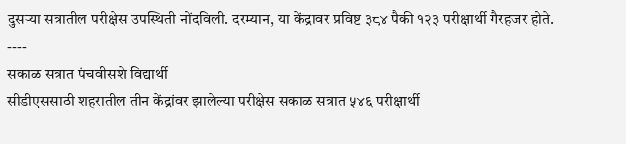दुसऱ्या सत्रातील परीक्षेस उपस्थिती नोंदविली. दरम्यान, या केंद्रावर प्रविष्ट ३८४ पैकी १२३ परीक्षार्थी गैरहजर होते.
----
सकाळ सत्रात पंचवीसशे विद्यार्थी
सीडीएससाठी शहरातील तीन केंद्रांवर झालेल्या परीक्षेस सकाळ सत्रात ५४६ परीक्षार्थी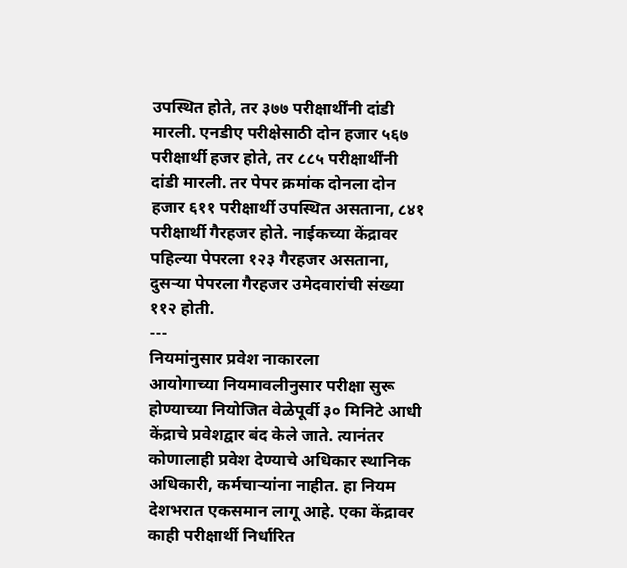उपस्थित होते, तर ३७७ परीक्षार्थींनी दांडी मारली. एनडीए परीक्षेसाठी दोन हजार ५६७ परीक्षार्थी हजर होते, तर ८८५ परीक्षार्थींनी दांडी मारली. तर पेपर क्रमांक दोनला दोन हजार ६११ परीक्षार्थी उपस्थित असताना, ८४१ परीक्षार्थी गैरहजर होते. नाईकच्या केंद्रावर पहिल्या पेपरला १२३ गैरहजर असताना, दुसऱ्या पेपरला गैरहजर उमेदवारांची संख्या ११२ होती.
---
नियमांनुसार प्रवेश नाकारला
आयोगाच्या नियमावलीनुसार परीक्षा सुरू होण्याच्या नियोजित वेळेपूर्वी ३० मिनिटे आधी केंद्राचे प्रवेशद्वार बंद केले जाते. त्यानंतर कोणालाही प्रवेश देण्याचे अधिकार स्थानिक अधिकारी, कर्मचाऱ्यांना नाहीत. हा नियम देशभरात एकसमान लागू आहे. एका केंद्रावर काही परीक्षार्थी निर्धारित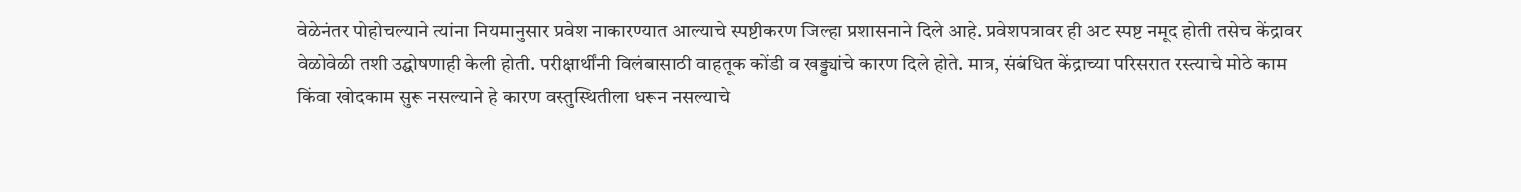वेळेनंतर पोहोचल्याने त्यांना नियमानुसार प्रवेश नाकारण्यात आल्याचे स्पष्टीकरण जिल्हा प्रशासनाने दिले आहे. प्रवेशपत्रावर ही अट स्पष्ट नमूद होती तसेच केंद्रावर वेळोवेळी तशी उद्घोषणाही केली होती. परीक्षार्थींनी विलंबासाठी वाहतूक कोंडी व खड्ड्यांचे कारण दिले होते. मात्र, संबंधित केंद्राच्या परिसरात रस्त्याचे मोठे काम किंवा खोदकाम सुरू नसल्याने हे कारण वस्तुस्थितीला धरून नसल्याचे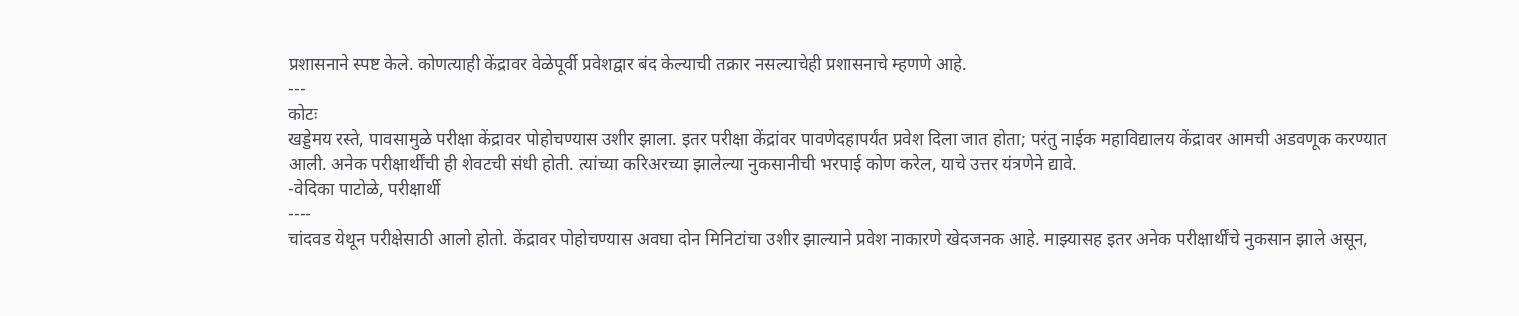प्रशासनाने स्पष्ट केले. कोणत्याही केंद्रावर वेळेपूर्वी प्रवेशद्वार बंद केल्याची तक्रार नसल्याचेही प्रशासनाचे म्हणणे आहे.
---
कोटः
खड्डेमय रस्ते, पावसामुळे परीक्षा केंद्रावर पोहोचण्यास उशीर झाला. इतर परीक्षा केंद्रांवर पावणेदहापर्यंत प्रवेश दिला जात होता; परंतु नाईक महाविद्यालय केंद्रावर आमची अडवणूक करण्यात आली. अनेक परीक्षार्थींची ही शेवटची संधी होती. त्यांच्या करिअरच्या झालेल्या नुकसानीची भरपाई कोण करेल, याचे उत्तर यंत्रणेने द्यावे.
-वेदिका पाटोळे, परीक्षार्थी
----
चांदवड येथून परीक्षेसाठी आलो होतो. केंद्रावर पोहोचण्यास अवघा दोन मिनिटांचा उशीर झाल्याने प्रवेश नाकारणे खेदजनक आहे. माझ्यासह इतर अनेक परीक्षार्थींचे नुकसान झाले असून,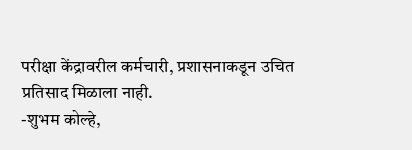परीक्षा केंद्रावरील कर्मचारी, प्रशासनाकडून उचित प्रतिसाद मिळाला नाही.
-शुभम कोल्हे,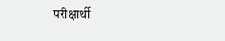परीक्षार्थी